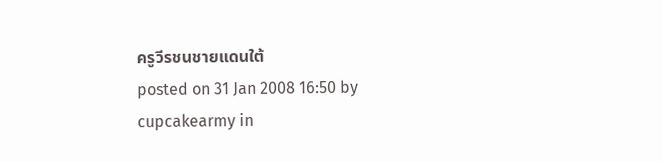ครูวีรชนชายแดนใต้
posted on 31 Jan 2008 16:50 by cupcakearmy in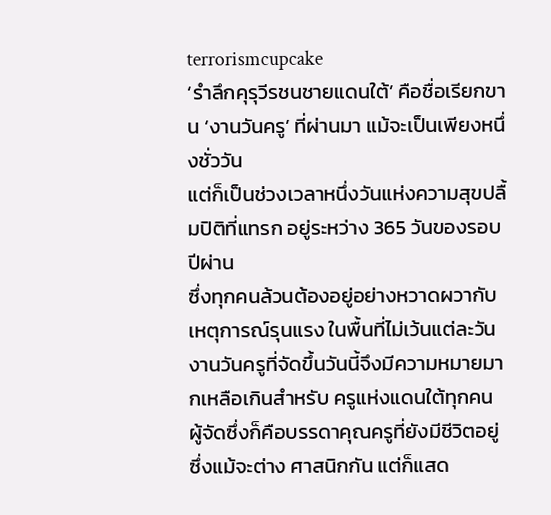terrorismcupcake
‘รำลึกคุรุวีรชนชายแดนใต้’ คือชื่อเรียกขาน ‘งานวันครู’ ที่ผ่านมา แม้จะเป็นเพียงหนึ่งชั่ววัน
แต่ก็เป็นช่วงเวลาหนึ่งวันแห่งความสุขปลื้มปิติที่แทรก อยู่ระหว่าง 365 วันของรอบปีผ่าน
ซึ่งทุกคนล้วนต้องอยู่อย่างหวาดผวากับเหตุการณ์รุนแรง ในพื้นที่ไม่เว้นแต่ละวัน
งานวันครูที่จัดขึ้นวันนี้จึงมีความหมายมากเหลือเกินสำหรับ ครูแห่งแดนใต้ทุกคน
ผู้จัดซึ่งก็คือบรรดาคุณครูที่ยังมีชีวิตอยู่ซึ่งแม้จะต่าง ศาสนิกกัน แต่ก็แสด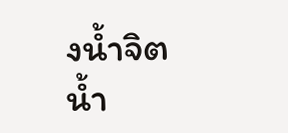งน้ำจิตน้ำ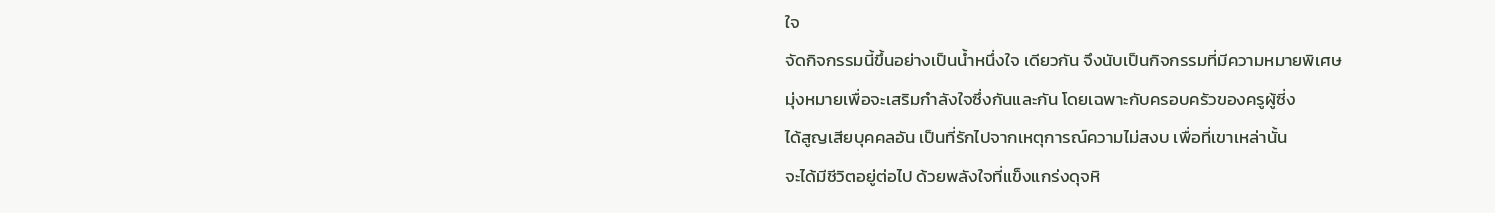ใจ
จัดกิจกรรมนี้ขึ้นอย่างเป็นน้ำหนึ่งใจ เดียวกัน จึงนับเป็นกิจกรรมที่มีความหมายพิเศษ
มุ่งหมายเพื่อจะเสริมกำลังใจซึ่งกันและกัน โดยเฉพาะกับครอบครัวของครูผู้ซี่ง
ได้สูญเสียบุคคลอัน เป็นที่รักไปจากเหตุการณ์ความไม่สงบ เพื่อที่เขาเหล่านั้น
จะได้มีชีวิตอยู่ต่อไป ด้วยพลังใจที่แข็งแกร่งดุจหิ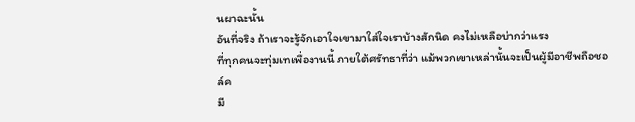นผาฉะนั้น
อันที่จริง ถ้าเราจะรู้จักเอาใจเขามาใส่ใจเราบ้างสักนิด คงไม่เหลือบ่ากว่าแรง
ที่ทุกคนจะทุ่มเทเพื่องานนี้ ภายใต้ศรัทธาที่ว่า แม้พวกเขาเหล่านั้นจะเป็นผู้มีอาชีพถือชอล์ค
มี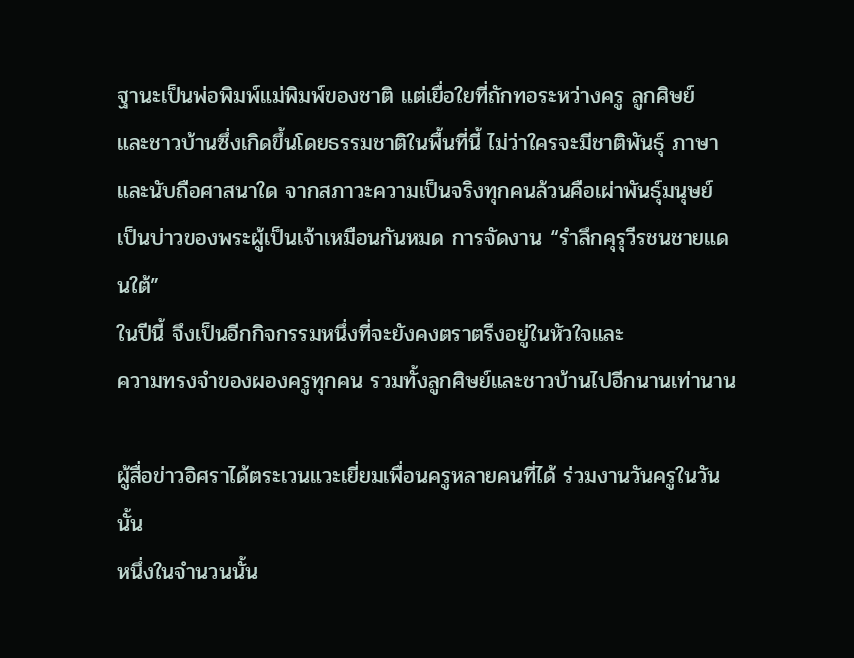ฐานะเป็นพ่อพิมพ์แม่พิมพ์ของชาติ แต่เยื่อใยที่ถักทอระหว่างครู ลูกศิษย์
และชาวบ้านซึ่งเกิดขึ้นโดยธรรมชาติในพื้นที่นี้ ไม่ว่าใครจะมีชาติพันธุ์ ภาษา
และนับถือศาสนาใด จากสภาวะความเป็นจริงทุกคนล้วนคือเผ่าพันธุ์มนุษย์
เป็นบ่าวของพระผู้เป็นเจ้าเหมือนกันหมด การจัดงาน “รำลึกคุรุวีรชนชายแดนใต้”
ในปีนี้ จึงเป็นอีกกิจกรรมหนึ่งที่จะยังคงตราตรึงอยู่ในหัวใจและ
ความทรงจำของผองครูทุกคน รวมทั้งลูกศิษย์และชาวบ้านไปอีกนานเท่านาน

ผู้สื่อข่าวอิศราได้ตระเวนแวะเยี่ยมเพื่อนครูหลายคนที่ได้ ร่วมงานวันครูในวันนั้น
หนึ่งในจำนวนนั้น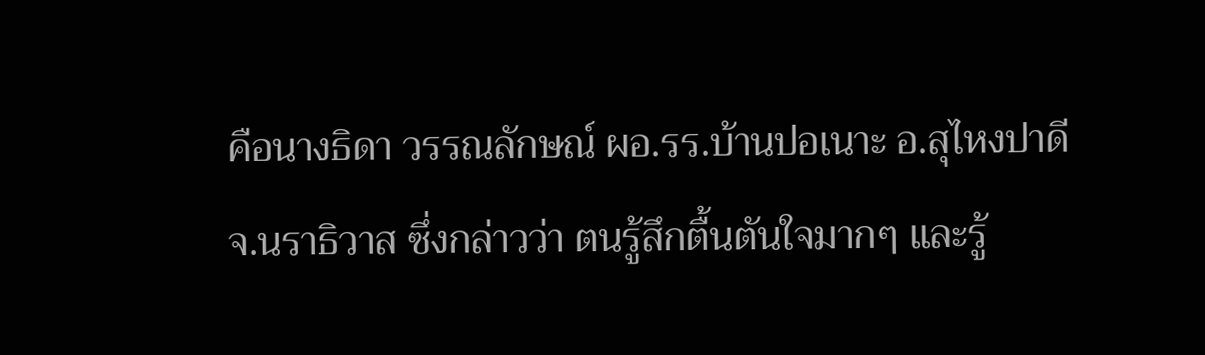คือนางธิดา วรรณลักษณ์ ผอ.รร.บ้านปอเนาะ อ.สุไหงปาดี
จ.นราธิวาส ซึ่งกล่าวว่า ตนรู้สึกตื้นตันใจมากๆ และรู้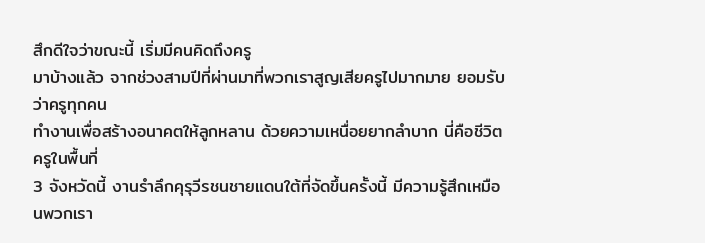สึกดีใจว่าขณะนี้ เริ่มมีคนคิดถึงครู
มาบ้างแล้ว จากช่วงสามปีที่ผ่านมาที่พวกเราสูญเสียครูไปมากมาย ยอมรับว่าครูทุกคน
ทำงานเพื่อสร้างอนาคตให้ลูกหลาน ด้วยความเหนื่อยยากลำบาก นี่คือชีวิตครูในพื้นที่
3 จังหวัดนี้ งานรำลึกคุรุวีรชนชายแดนใต้ที่จัดขึ้นครั้งนี้ มีความรู้สึกเหมือนพวกเรา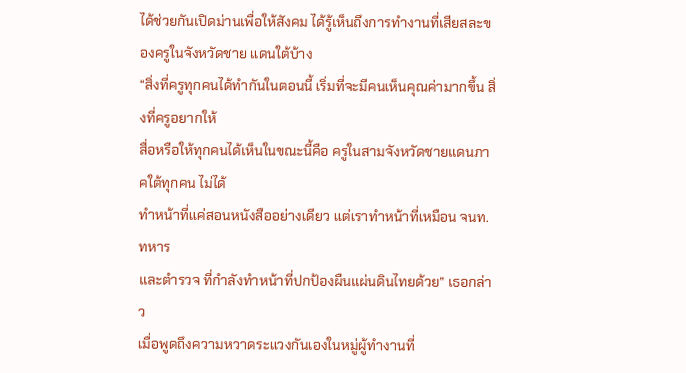ได้ช่วยกันเปิดม่านเพื่อให้สังคม ได้รู้เห็นถึงการทำงานที่เสียสละของครูในจังหวัดชาย แดนใต้บ้าง
“สิ่งที่ครูทุกคนได้ทำกันในตอนนี้ เริ่มที่จะมีคนเห็นคุณค่ามากขึ้น สิ่งที่ครูอยากให้
สื่อหรือให้ทุกคนได้เห็นในขณะนี้คือ ครูในสามจังหวัดชายแดนภาคใต้ทุกคน ไม่ได้
ทำหน้าที่แค่สอนหนังสืออย่างเดียว แต่เราทำหน้าที่เหมือน จนท.ทหาร
และตำรวจ ที่กำลังทำหน้าที่ปกป้องผืนแผ่นดินไทยด้วย” เธอกล่าว
เมื่อพูดถึงความหวาดระแวงกันเองในหมู่ผู้ทำงานที่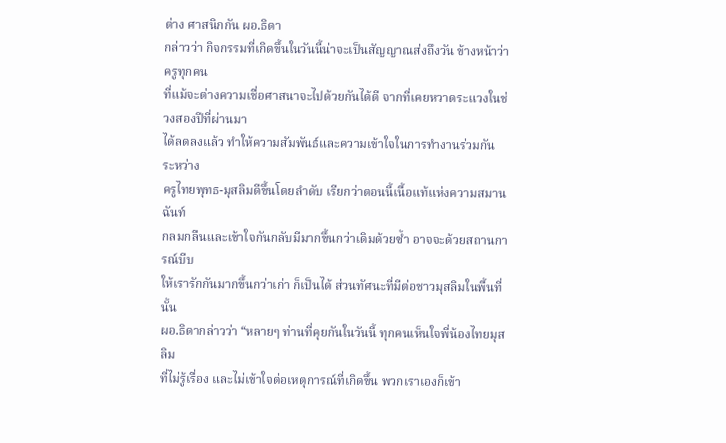ต่าง ศาสนิกกัน ผอ.ธิดา
กล่าวว่า กิจกรรมที่เกิดขึ้นในวันนี้น่าจะเป็นสัญญาณส่งถึงวัน ข้างหน้าว่า ครูทุกคน
ที่แม้จะต่างความเชื่อศาสนาจะไปด้วยกันได้ดี จากที่เคยหวาดระแวงในช่วงสองปีที่ผ่านมา
ได้ลดลงแล้ว ทำให้ความสัมพันธ์และความเข้าใจในการทำงานร่วมกัน ระหว่าง
ครูไทยพุทธ-มุสลิมดีขึ้นโดยลำดับ เรียกว่าตอนนี้เนื้อแท้แห่งความสมานฉันท์
กลมกลืนและเข้าใจกันกลับมีมากขึ้นกว่าเดิมด้วยซ้ำ อาจจะด้วยสถานการณ์บีบ
ให้เรารักกันมากขึ้นกว่าเก่า ก็เป็นได้ ส่วนทัศนะที่มีต่อชาวมุสลิมในพื้นที่นั้น
ผอ.ธิดากล่าวว่า “หลายๆ ท่านที่คุยกันในวันนี้ ทุกคนเห็นใจพี่น้องไทยมุสลิม
ที่ไม่รู้เรื่อง และไม่เข้าใจต่อเหตุการณ์ที่เกิดขึ้น พวกเราเองก็เข้า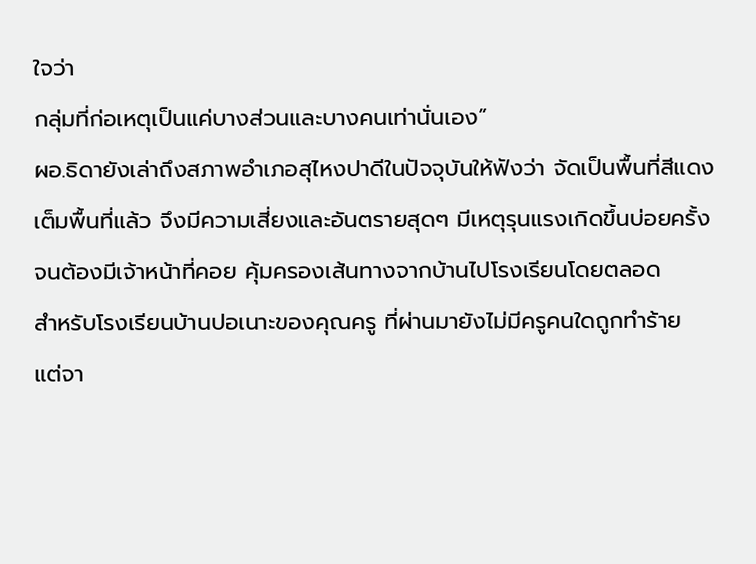ใจว่า
กลุ่มที่ก่อเหตุเป็นแค่บางส่วนและบางคนเท่านั่นเอง”
ผอ.ธิดายังเล่าถึงสภาพอำเภอสุไหงปาดีในปัจจุบันให้ฟังว่า จัดเป็นพื้นที่สีแดง
เต็มพื้นที่แล้ว จึงมีความเสี่ยงและอันตรายสุดๆ มีเหตุรุนแรงเกิดขึ้นบ่อยครั้ง
จนต้องมีเจ้าหน้าที่คอย คุ้มครองเส้นทางจากบ้านไปโรงเรียนโดยตลอด
สำหรับโรงเรียนบ้านปอเนาะของคุณครู ที่ผ่านมายังไม่มีครูคนใดถูกทำร้าย
แต่จา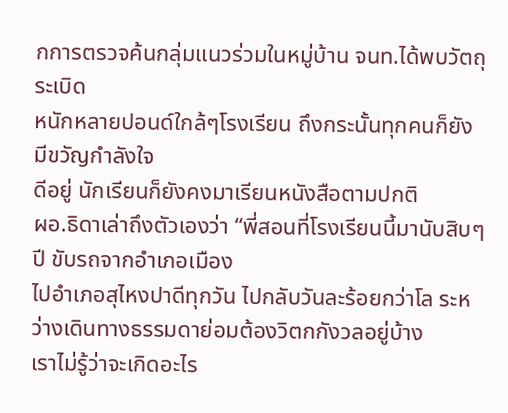กการตรวจค้นกลุ่มแนวร่วมในหมู่บ้าน จนท.ได้พบวัตถุระเบิด
หนักหลายปอนด์ใกล้ๆโรงเรียน ถึงกระนั้นทุกคนก็ยังมีขวัญกำลังใจ
ดีอยู่ นักเรียนก็ยังคงมาเรียนหนังสือตามปกติ
ผอ.ธิดาเล่าถึงตัวเองว่า “พี่สอนที่โรงเรียนนี้มานับสิบๆปี ขับรถจากอำเภอเมือง
ไปอำเภอสุไหงปาดีทุกวัน ไปกลับวันละร้อยกว่าโล ระหว่างเดินทางธรรมดาย่อมต้องวิตกกังวลอยู่บ้าง
เราไม่รู้ว่าจะเกิดอะไร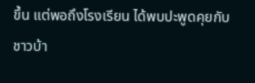ขึ้น แต่พอถึงโรงเรียน ได้พบปะพูดคุยกับชาวบ้า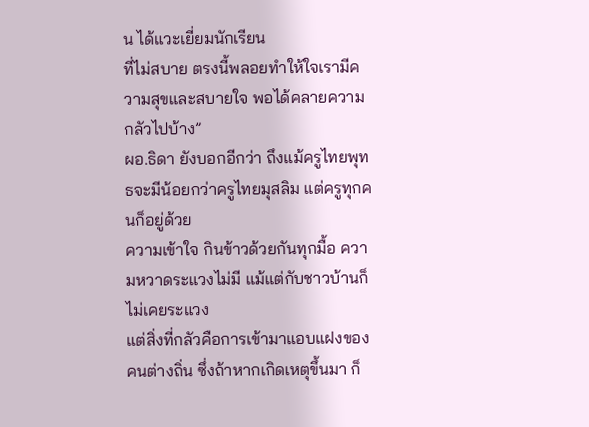น ได้แวะเยี่ยมนักเรียน
ที่ไม่สบาย ตรงนี้พลอยทำให้ใจเรามีความสุขและสบายใจ พอได้คลายความกลัวไปบ้าง”
ผอ.ธิดา ยังบอกอีกว่า ถึงแม้ครูไทยพุทธจะมีน้อยกว่าครูไทยมุสลิม แต่ครูทุกคนก็อยู่ด้วย
ความเข้าใจ กินข้าวด้วยกันทุกมื้อ ความหวาดระแวงไม่มี แม้แต่กับชาวบ้านก็ไม่เคยระแวง
แต่สิ่งที่กลัวคือการเข้ามาแอบแฝงของคนต่างถิ่น ซึ่งถ้าหากเกิดเหตุขึ้นมา ก็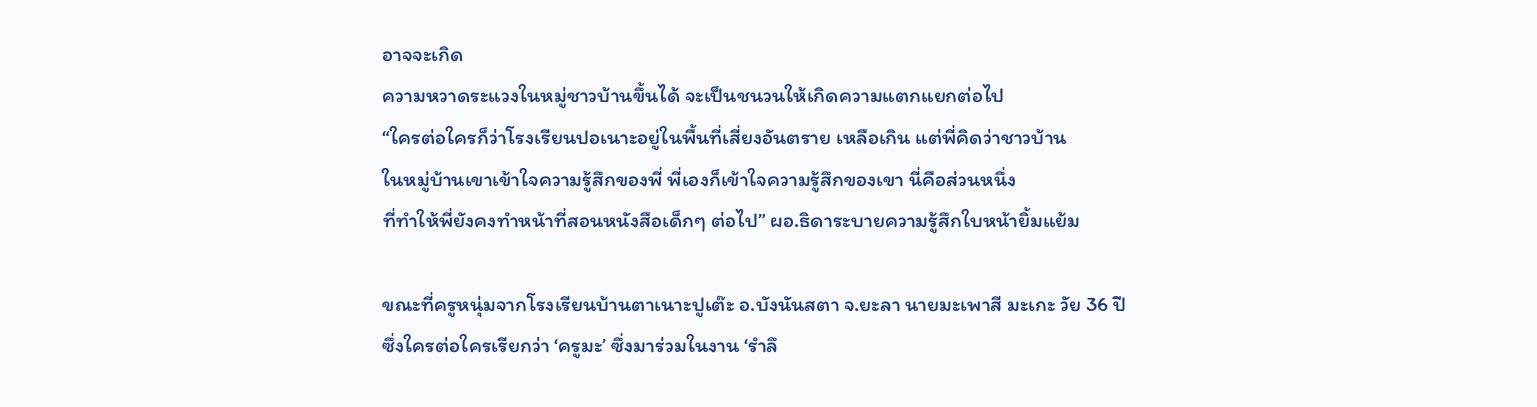อาจจะเกิด
ความหวาดระแวงในหมู่ชาวบ้านขึ้นได้ จะเป็นชนวนให้เกิดความแตกแยกต่อไป
“ใครต่อใครก็ว่าโรงเรียนปอเนาะอยู่ในพื้นที่เสี่ยงอันตราย เหลือเกิน แต่พี่คิดว่าชาวบ้าน
ในหมู่บ้านเขาเข้าใจความรู้สึกของพี่ พี่เองก็เข้าใจความรู้สึกของเขา นี่คือส่วนหนึ่ง
ที่ทำให้พี่ยังคงทำหน้าที่สอนหนังสือเด็กๆ ต่อไป” ผอ.ธิดาระบายความรู้สึกใบหน้ายิ้มแย้ม

ขณะที่ครูหนุ่มจากโรงเรียนบ้านตาเนาะปูเต๊ะ อ.บังนันสตา จ.ยะลา นายมะเพาสี มะเกะ วัย 36 ปี
ซึ่งใครต่อใครเรียกว่า ‘ครูมะ’ ซึ่งมาร่วมในงาน ‘รำลึ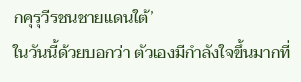กคุรุวีรชนชายแดนใต้’
ในวันนี้ด้วยบอกว่า ตัวเองมีกำลังใจขึ้นมากที่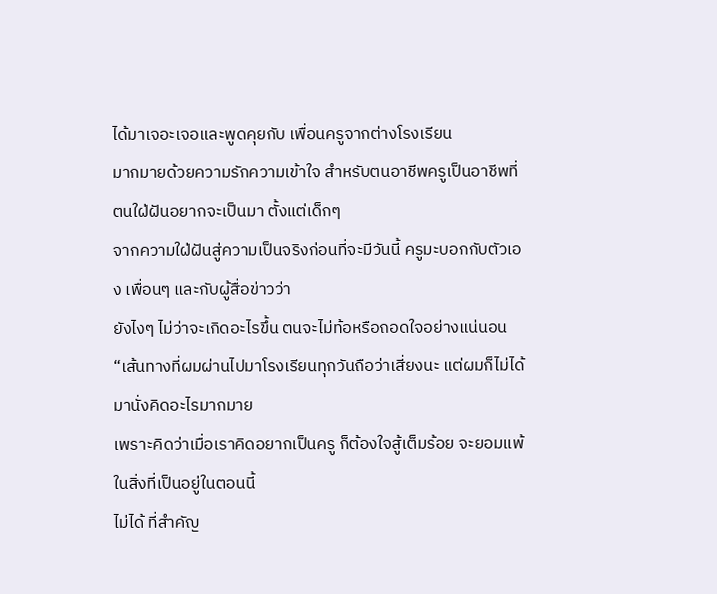ได้มาเจอะเจอและพูดคุยกับ เพื่อนครูจากต่างโรงเรียน
มากมายด้วยความรักความเข้าใจ สำหรับตนอาชีพครูเป็นอาชีพที่ตนใฝ่ฝันอยากจะเป็นมา ตั้งแต่เด็กๆ
จากความใฝ่ฝันสู่ความเป็นจริงก่อนที่จะมีวันนี้ ครูมะบอกกับตัวเอง เพื่อนๆ และกับผู้สื่อข่าวว่า
ยังไงๆ ไม่ว่าจะเกิดอะไรขึ้น ตนจะไม่ท้อหรือถอดใจอย่างแน่นอน
“เส้นทางที่ผมผ่านไปมาโรงเรียนทุกวันถือว่าเสี่ยงนะ แต่ผมก็ไม่ได้มานั่งคิดอะไรมากมาย
เพราะคิดว่าเมื่อเราคิดอยากเป็นครู ก็ต้องใจสู้เต็มร้อย จะยอมแพ้ในสิ่งที่เป็นอยู่ในตอนนี้
ไม่ได้ ที่สำคัญ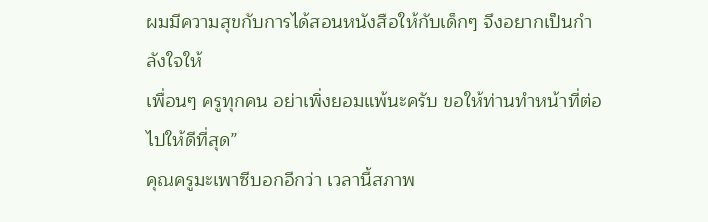ผมมีความสุขกับการได้สอนหนังสือให้กับเด็กๆ จึงอยากเป็นกำลังใจให้
เพื่อนๆ ครูทุกคน อย่าเพิ่งยอมแพ้นะครับ ขอให้ท่านทำหน้าที่ต่อไปให้ดีที่สุด”
คุณครูมะเพาซีบอกอีกว่า เวลานี้สภาพ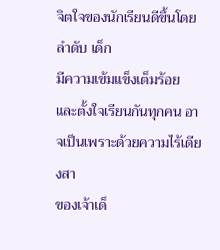จิตใจของนักเรียนดีขึ้นโดยลำดับ เด็ก
มีความเข้มแข็งเต็มร้อย และตั้งใจเรียนกันทุกคน อาจเป็นเพราะด้วยความไร้เดียงสา
ของเจ้าเด็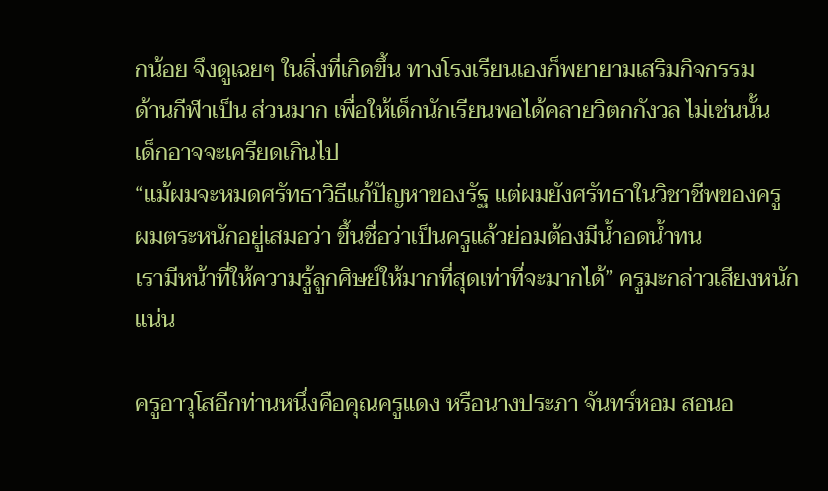กน้อย จึงดูเฉยๆ ในสิ่งที่เกิดขึ้น ทางโรงเรียนเองก็พยายามเสริมกิจกรรม
ด้านกีฬาเป็น ส่วนมาก เพื่อให้เด็กนักเรียนพอได้คลายวิตกกังวล ไม่เช่นนั้น
เด็กอาจจะเครียดเกินไป
“แม้ผมจะหมดศรัทธาวิธีแก้ปัญหาของรัฐ แต่ผมยังศรัทธาในวิชาชีพของครู
ผมตระหนักอยู่เสมอว่า ขึ้นชื่อว่าเป็นครูแล้วย่อมต้องมีน้ำอดน้ำทน
เรามีหน้าที่ให้ความรู้ลูกศิษย์ให้มากที่สุดเท่าที่จะมากได้” ครูมะกล่าวเสียงหนักแน่น

ครูอาวุโสอีกท่านหนึ่งคือคุณครูแดง หรือนางประภา จันทร์หอม สอนอ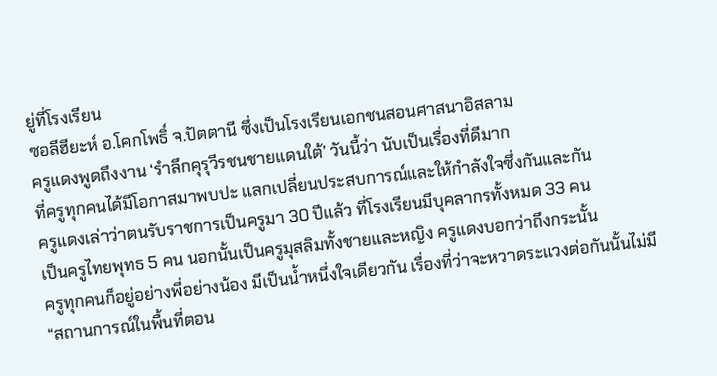ยู่ที่โรงเรียน
ซอลีฮียะห์ อ.โคกโพธิ์ จ.ปัตตานี ซึ่งเป็นโรงเรียนเอกชนสอนศาสนาอิสลาม
ครูแดงพูดถึงงาน ‘รำลึกคุรุวีรชนชายแดนใต้’ วันนี้ว่า นับเป็นเรื่องที่ดีมาก
ที่ครูทุกคนได้มีโอกาสมาพบปะ แลกเปลี่ยนประสบการณ์และให้กำลังใจซึ่งกันและกัน
ครูแดงเล่าว่าตนรับราชการเป็นครูมา 30 ปีแล้ว ที่โรงเรียนมีบุคลากรทั้งหมด 33 คน
เป็นครูไทยพุทธ 5 คน นอกนั้นเป็นครูมุสลิมทั้งชายและหญิง ครูแดงบอกว่าถึงกระนั้น
ครูทุกคนก็อยู่อย่างพี่อย่างน้อง มีเป็นน้ำหนึ่งใจเดียวกัน เรื่องที่ว่าจะหวาดระแวงต่อกันนั้นไม่มี
“สถานการณ์ในพื้นที่ตอน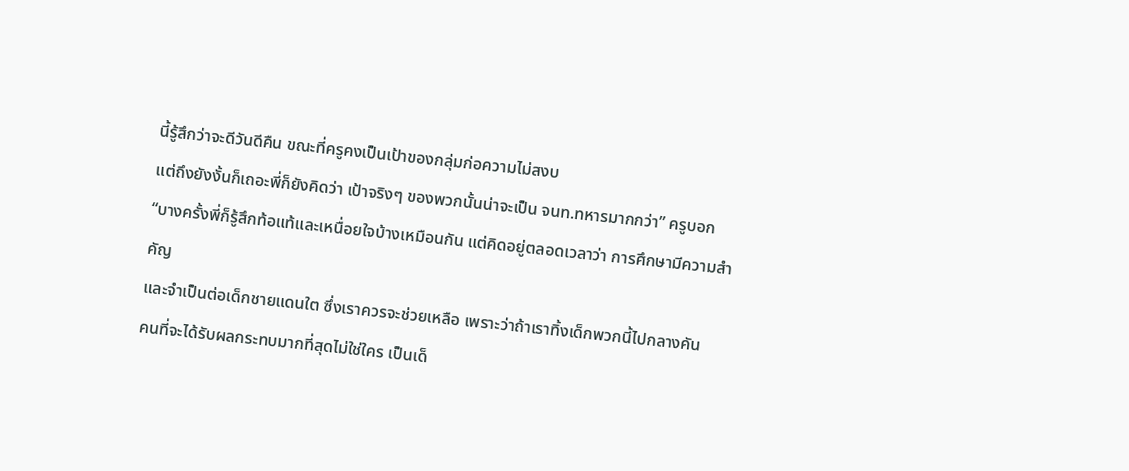นี้รู้สึกว่าจะดีวันดีคืน ขณะที่ครูคงเป็นเป้าของกลุ่มก่อความไม่สงบ
แต่ถึงยังงั้นก็เถอะพี่ก็ยังคิดว่า เป้าจริงๆ ของพวกนั้นน่าจะเป็น จนท.ทหารมากกว่า” ครูบอก
“บางครั้งพี่ก็รู้สึกท้อแท้และเหนื่อยใจบ้างเหมือนกัน แต่คิดอยู่ตลอดเวลาว่า การศึกษามีความสำคัญ
และจำเป็นต่อเด็กชายแดนใต ซึ่งเราควรจะช่วยเหลือ เพราะว่าถ้าเราทิ้งเด็กพวกนี้ไปกลางคัน
คนที่จะได้รับผลกระทบมากที่สุดไม่ใช่ใคร เป็นเด็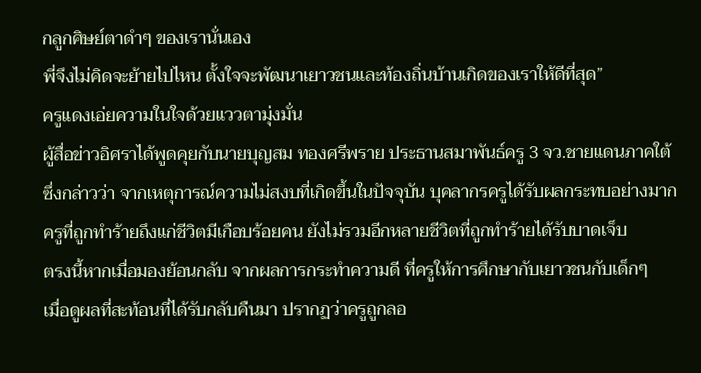กลูกศิษย์ตาดำๆ ของเรานั่นเอง
พี่จึงไม่คิดจะย้ายไปไหน ตั้งใจจะพัฒนาเยาวชนและท้องถิ่นบ้านเกิดของเราให้ดีที่สุด”
ครูแดงเอ่ยความในใจด้วยแววตามุ่งมั่น
ผู้สื่อข่าวอิศราได้พูดคุยกับนายบุญสม ทองศรีพราย ประธานสมาพันธ์ครู 3 จว.ชายแดนภาคใต้
ซึ่งกล่าวว่า จากเหตุการณ์ความไม่สงบที่เกิดขึ้นในปัจจุบัน บุคลากรครูได้รับผลกระทบอย่างมาก
ครูที่ถูกทำร้ายถึงแก่ชีวิตมีเกือบร้อยคน ยังไม่รวมอีกหลายชีวิตที่ถูกทำร้ายได้รับบาดเจ็บ
ตรงนี้หากเมื่อมองย้อนกลับ จากผลการกระทำความดี ที่ครูให้การศึกษากับเยาวชนกับเด็กๆ
เมื่อดูผลที่สะท้อนที่ได้รับกลับคืนมา ปรากฏว่าครูถูกลอ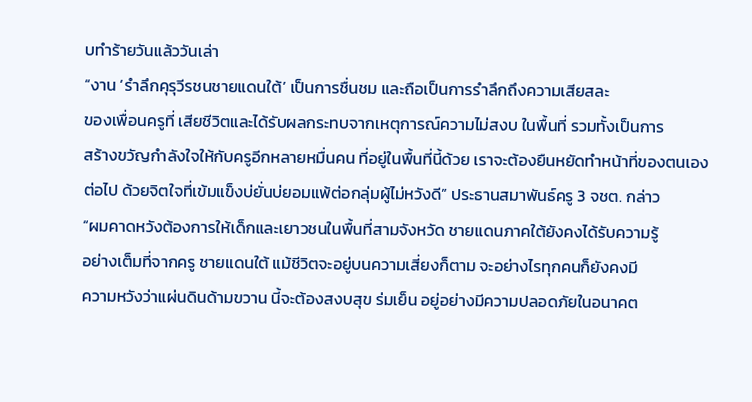บทำร้ายวันแล้ววันเล่า
“งาน ‘รำลึกคุรุวีรชนชายแดนใต้’ เป็นการชื่นชม และถือเป็นการรำลึกถึงความเสียสละ
ของเพื่อนครูที่ เสียชีวิตและได้รับผลกระทบจากเหตุการณ์ความไม่สงบ ในพื้นที่ รวมทั้งเป็นการ
สร้างขวัญกำลังใจให้กับครูอีกหลายหมื่นคน ที่อยู่ในพื้นที่นี้ด้วย เราจะต้องยืนหยัดทำหน้าที่ของตนเอง
ต่อไป ด้วยจิตใจที่เข้มแข็งบ่ยั่นบ่ยอมแพ้ต่อกลุ่มผู้ไม่หวังดี” ประธานสมาพันธ์ครู 3 จชต. กล่าว
“ผมคาดหวังต้องการให้เด็กและเยาวชนในพื้นที่สามจังหวัด ชายแดนภาคใต้ยังคงได้รับความรู้
อย่างเต็มที่จากครู ชายแดนใต้ แม้ชีวิตจะอยู่บนความเสี่ยงก็ตาม จะอย่างไรทุกคนก็ยังคงมี
ความหวังว่าแผ่นดินด้ามขวาน นี้จะต้องสงบสุข ร่มเย็น อยู่อย่างมีความปลอดภัยในอนาคต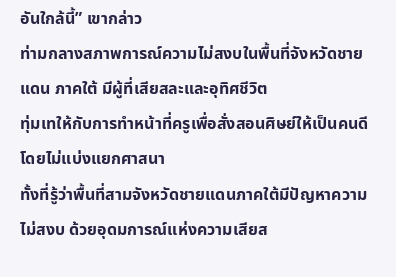อันใกล้นี้” เขากล่าว
ท่ามกลางสภาพการณ์ความไม่สงบในพื้นที่จังหวัดชายแดน ภาคใต้ มีผู้ที่เสียสละและอุทิศชีวิต
ทุ่มเทให้กับการทำหน้าที่ครูเพื่อสั่งสอนศิษย์ให้เป็นคนดี โดยไม่แบ่งแยกศาสนา
ทั้งที่รู้ว่าพื้นที่สามจังหวัดชายแดนภาคใต้มีปัญหาความ ไม่สงบ ด้วยอุดมการณ์แห่งความเสียส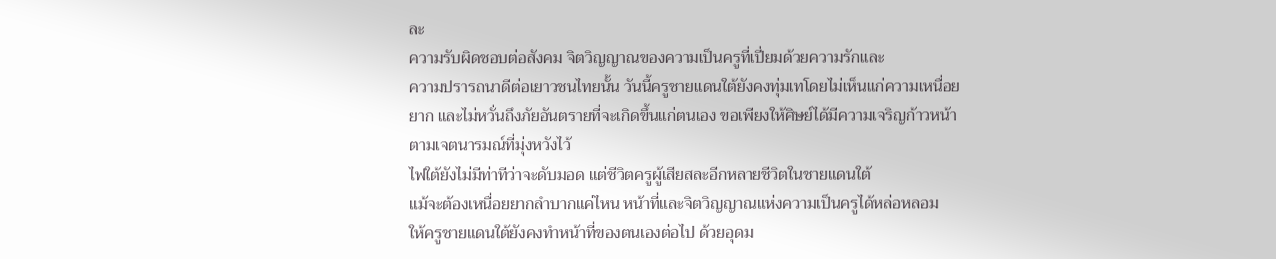ละ
ความรับผิดชอบต่อสังคม จิตวิญญาณของความเป็นครูที่เปี่ยมด้วยความรักและ
ความปรารถนาดีต่อเยาวชนไทยนั้น วันนี้ครูชายแดนใต้ยังคงทุ่มเทโดยไม่เห็นแก่ความเหนื่อย
ยาก และไม่หวั่นถึงภัยอันตรายที่จะเกิดขึ้นแก่ตนเอง ขอเพียงให้ศิษย์ได้มีความเจริญก้าวหน้า
ตามเจตนารมณ์ที่มุ่งหวังไว้
ไฟใต้ยังไม่มีท่าทีว่าจะดับมอด แต่ชีวิตครูผู้เสียสละอีกหลายชีวิตในชายแดนใต้
แม้จะต้องเหนื่อยยากลำบากแค่ไหน หน้าที่และจิตวิญญาณแห่งความเป็นครูได้หล่อหลอม
ให้ครูชายแดนใต้ยังคงทำหน้าที่ของตนเองต่อไป ด้วยอุดม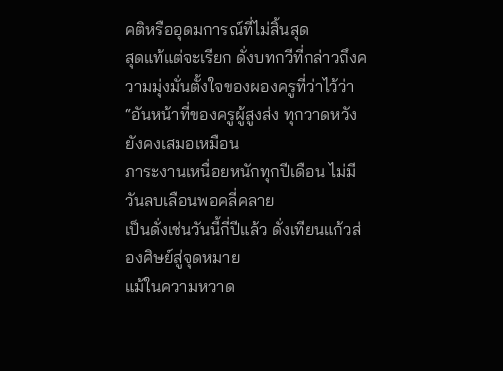คติหรืออุดมการณ์ที่ไม่สิ้นสุด
สุดแท้แต่จะเรียก ดั่งบทกวีที่กล่าวถึงความมุ่งมั่นตั้งใจของผองครูที่ว่าไว้ว่า
“อันหน้าที่ของครูผู้สูงส่ง ทุกวาดหวังยังคงเสมอเหมือน
ภาระงานเหนื่อยหนักทุกปีเดือน ไม่มีวันลบเลือนพอคลี่คลาย
เป็นดั่งเช่นวันนี้กี่ปีแล้ว ดั่งเทียนแก้วส่องศิษย์สู่จุดหมาย
แม้ในความหวาด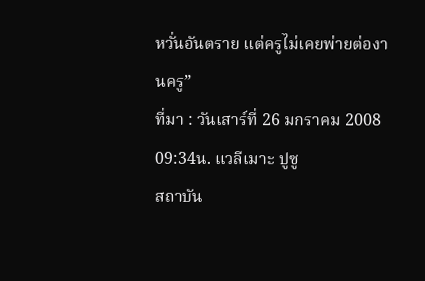หวั่นอันตราย แต่ครูไม่เคยพ่ายต่องานครู”
ที่มา : วันเสาร์ที่ 26 มกราคม 2008 09:34น. แวลีเมาะ ปูซู
สถาบัน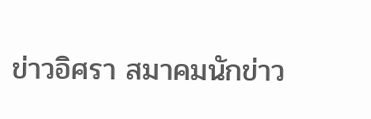ข่าวอิศรา สมาคมนักข่าว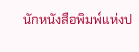นักหนังสือพิมพ์แห่งป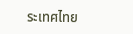ระเทศไทย